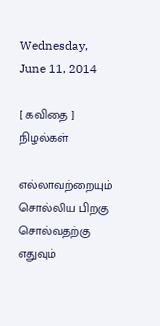Wednesday, June 11, 2014

[ கவிதை ] நிழல்கள்

எல்லாவற்றையும் சொல்லிய பிறகு
சொல்வதற்கு எதுவும்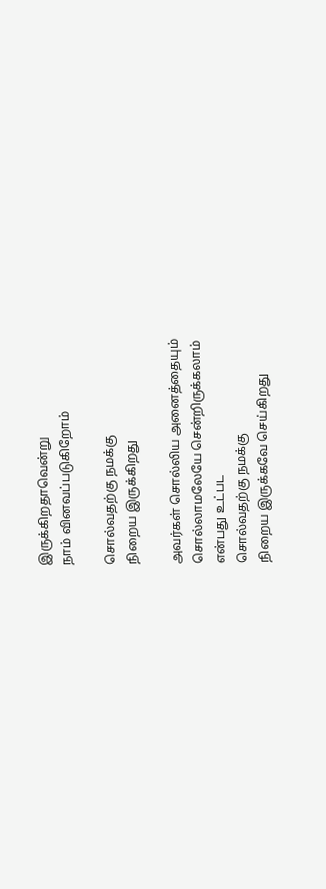இருக்கிறதாவென்று
நாம் வினவப்படுகிறோம்

சொல்வதற்கு நமக்கு
நிறைய இருக்கிறது

அவர்கள் சொல்லிய அனைத்தையும்
சொல்லாமலேயே சென்றிருக்கலாம்
என்பது உட்பட
சொல்வதற்கு நமக்கு
நிறைய இருக்கவே செய்கிறது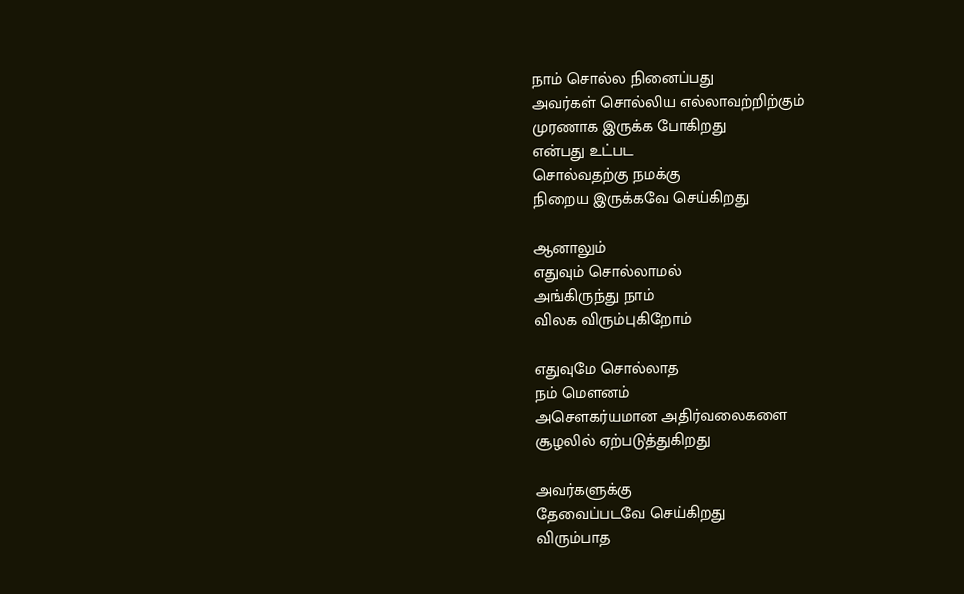நாம் சொல்ல நினைப்பது
அவர்கள் சொல்லிய எல்லாவற்றிற்கும்
முரணாக இருக்க போகிறது
என்பது உட்பட
சொல்வதற்கு நமக்கு
நிறைய இருக்கவே செய்கிறது

ஆனாலும்
எதுவும் சொல்லாமல்
அங்கிருந்து நாம்
விலக விரும்புகிறோம்

எதுவுமே சொல்லாத
நம் மௌனம்
அசௌகர்யமான அதிர்வலைகளை
சூழலில் ஏற்படுத்துகிறது

அவர்களுக்கு
தேவைப்படவே செய்கிறது
விரும்பாத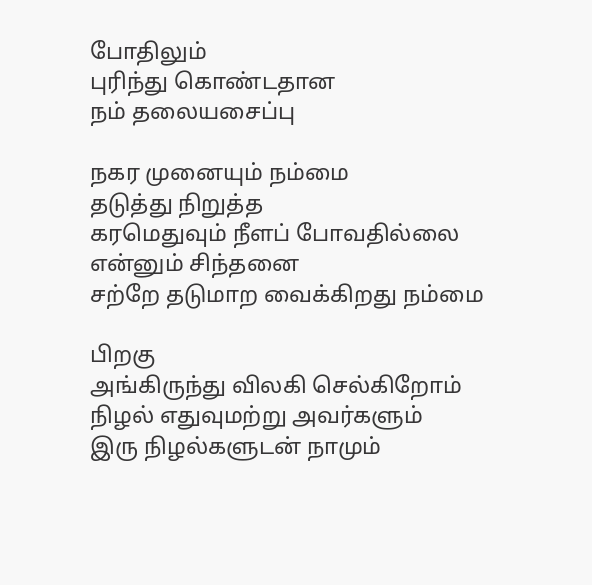போதிலும்
புரிந்து கொண்டதான
நம் தலையசைப்பு

நகர முனையும் நம்மை
தடுத்து நிறுத்த
கரமெதுவும் நீளப் போவதில்லை
என்னும் சிந்தனை
சற்றே தடுமாற வைக்கிறது நம்மை

பிறகு
அங்கிருந்து விலகி செல்கிறோம்
நிழல் எதுவுமற்று அவர்களும்
இரு நிழல்களுடன் நாமும்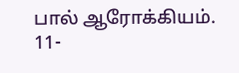பால் ஆரோக்கியம்.
11-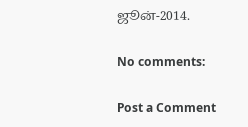ஜூன்-2014.

No comments:

Post a Comment